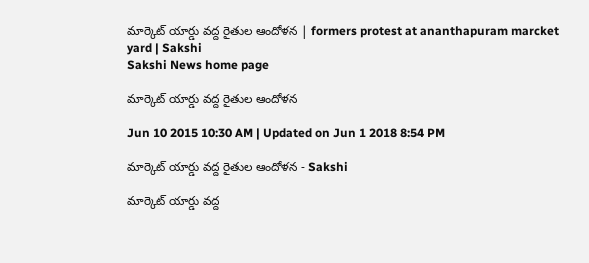మార్కెట్ యార్డు వద్ద రైతుల ఆందోళన | formers protest at ananthapuram marcket yard | Sakshi
Sakshi News home page

మార్కెట్ యార్డు వద్ద రైతుల ఆందోళన

Jun 10 2015 10:30 AM | Updated on Jun 1 2018 8:54 PM

మార్కెట్ యార్డు వద్ద రైతుల ఆందోళన - Sakshi

మార్కెట్ యార్డు వద్ద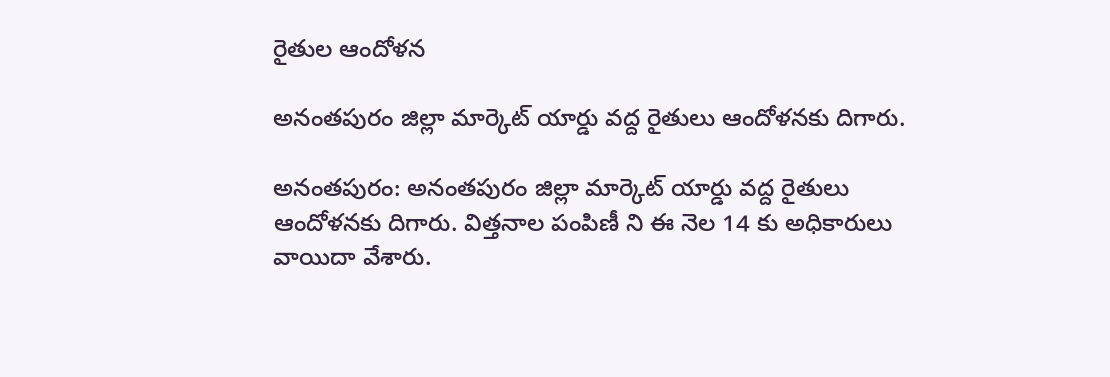రైతుల ఆందోళన

అనంతపురం జిల్లా మార్కెట్ యార్డు వద్ద రైతులు ఆందోళనకు దిగారు.

అనంతపురం: అనంతపురం జిల్లా మార్కెట్ యార్డు వద్ద రైతులు ఆందోళనకు దిగారు. విత్తనాల పంపిణీ ని ఈ నెల 14 కు అధికారులు వాయిదా వేశారు.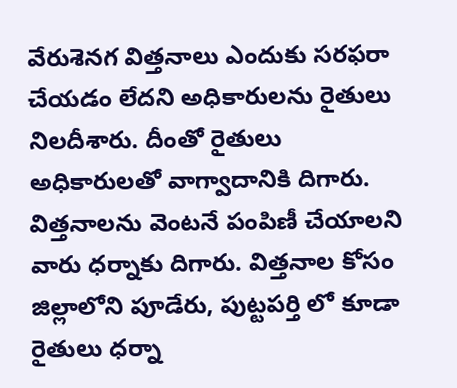వేరుశెనగ విత్తనాలు ఎందుకు సరఫరా చేయడం లేదని అధికారులను రైతులు నిలదీశారు. దీంతో రైతులు అధికారులతో వాగ్వాదానికి దిగారు. విత్తనాలను వెంటనే పంపిణీ చేయాలని వారు ధర్నాకు దిగారు. విత్తనాల కోసం జిల్లాలోని పూడేరు, పుట్టపర్తి లో కూడా రైతులు ధర్నా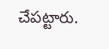చేపట్టారు.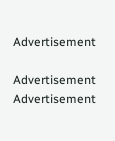Advertisement

Advertisement
Advertisement